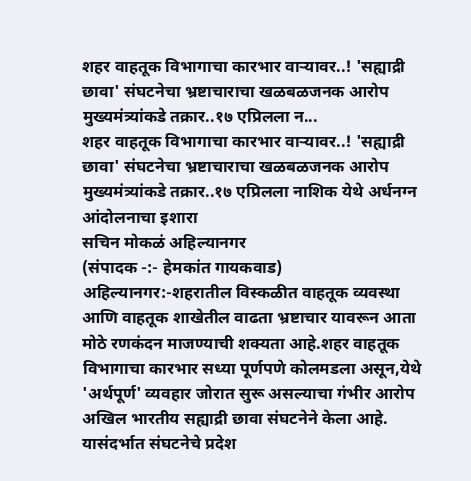शहर वाहतूक विभागाचा कारभार वाऱ्यावर..! 'सह्याद्री छावा' संघटनेचा भ्रष्टाचाराचा खळबळजनक आरोप मुख्यमंत्र्यांकडे तक्रार..१७ एप्रिलला न...
शहर वाहतूक विभागाचा कारभार वाऱ्यावर..! 'सह्याद्री छावा' संघटनेचा भ्रष्टाचाराचा खळबळजनक आरोप
मुख्यमंत्र्यांकडे तक्रार..१७ एप्रिलला नाशिक येथे अर्धनग्न आंदोलनाचा इशारा
सचिन मोकळं अहिल्यानगर
(संपादक -:- हेमकांत गायकवाड)
अहिल्यानगर:-शहरातील विस्कळीत वाहतूक व्यवस्था आणि वाहतूक शाखेतील वाढता भ्रष्टाचार यावरून आता मोठे रणकंदन माजण्याची शक्यता आहे.शहर वाहतूक विभागाचा कारभार सध्या पूर्णपणे कोलमडला असून,येथे 'अर्थपूर्ण' व्यवहार जोरात सुरू असल्याचा गंभीर आरोप अखिल भारतीय सह्याद्री छावा संघटनेने केला आहे. यासंदर्भात संघटनेचे प्रदेश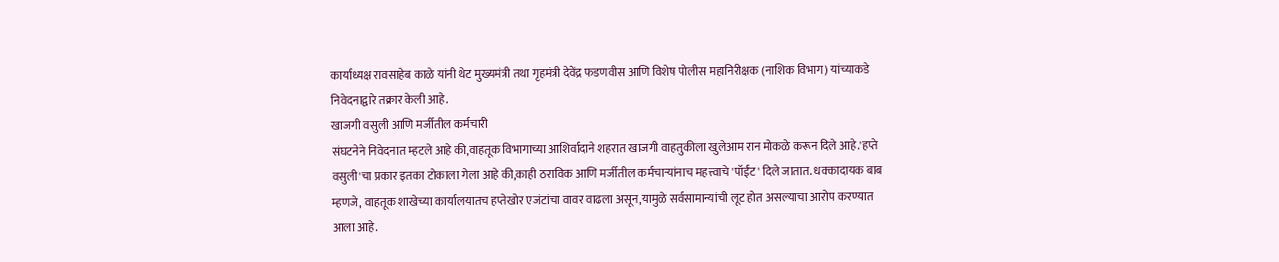कार्याध्यक्ष रावसाहेब काळे यांनी थेट मुख्यमंत्री तथा गृहमंत्री देवेंद्र फडणवीस आणि विशेष पोलीस महानिरीक्षक (नाशिक विभाग) यांच्याकडे निवेदनाद्वारे तक्रार केली आहे.
खाजगी वसुली आणि मर्जीतील कर्मचारी
संघटनेने निवेदनात म्हटले आहे की,वाहतूक विभागाच्या आशिर्वादाने शहरात खाजगी वाहतुकीला खुलेआम रान मोकळे करून दिले आहे.'हप्ते वसुली'चा प्रकार इतका टोकाला गेला आहे की,काही ठराविक आणि मर्जीतील कर्मचाऱ्यांनाच महत्त्वाचे 'पॉईंट' दिले जातात. धक्कादायक बाब म्हणजे, वाहतूक शाखेच्या कार्यालयातच हप्तेखोर एजंटांचा वावर वाढला असून,यामुळे सर्वसामान्यांची लूट होत असल्याचा आरोप करण्यात आला आहे.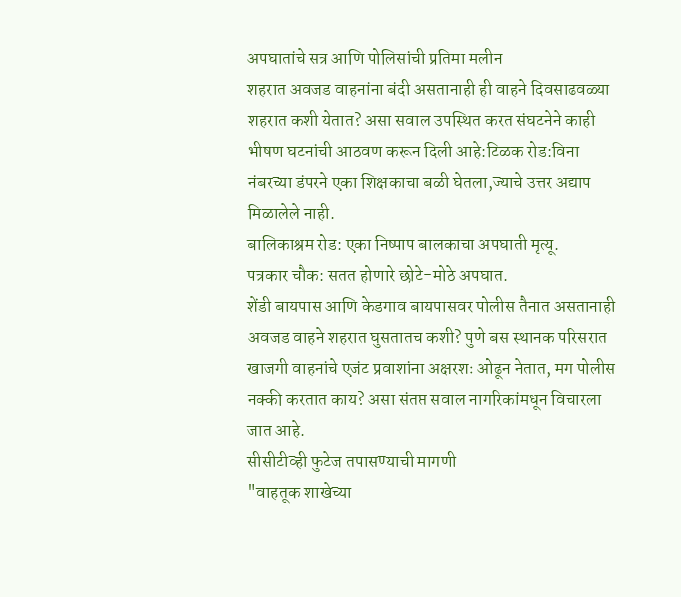अपघातांचे सत्र आणि पोलिसांची प्रतिमा मलीन
शहरात अवजड वाहनांना बंदी असतानाही ही वाहने दिवसाढवळ्या शहरात कशी येतात? असा सवाल उपस्थित करत संघटनेने काही भीषण घटनांची आठवण करून दिली आहे:टिळक रोड:विना नंबरच्या डंपरने एका शिक्षकाचा बळी घेतला,ज्याचे उत्तर अद्याप मिळालेले नाही.
बालिकाश्रम रोड: एका निष्पाप बालकाचा अपघाती मृत्यू.
पत्रकार चौक: सतत होणारे छोटे-मोठे अपघात.
शेंडी बायपास आणि केडगाव बायपासवर पोलीस तैनात असतानाही अवजड वाहने शहरात घुसतातच कशी? पुणे बस स्थानक परिसरात खाजगी वाहनांचे एजंट प्रवाशांना अक्षरशः ओढून नेतात, मग पोलीस नक्की करतात काय? असा संतप्त सवाल नागरिकांमधून विचारला जात आहे.
सीसीटीव्ही फुटेज तपासण्याची मागणी
"वाहतूक शाखेच्या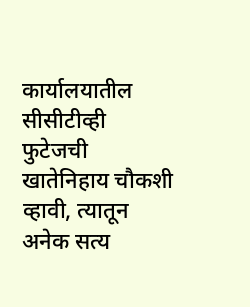कार्यालयातील सीसीटीव्ही फुटेजची खातेनिहाय चौकशी व्हावी, त्यातून अनेक सत्य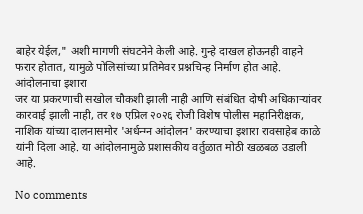बाहेर येईल," अशी मागणी संघटनेने केली आहे. गुन्हे दाखल होऊनही वाहने फरार होतात, यामुळे पोलिसांच्या प्रतिमेवर प्रश्नचिन्ह निर्माण होत आहे.
आंदोलनाचा इशारा
जर या प्रकरणाची सखोल चौकशी झाली नाही आणि संबंधित दोषी अधिकाऱ्यांवर कारवाई झाली नाही, तर १७ एप्रिल २०२६ रोजी विशेष पोलीस महानिरीक्षक, नाशिक यांच्या दालनासमोर 'अर्धन्ग्न आंदोलन' करण्याचा इशारा रावसाहेब काळे यांनी दिला आहे. या आंदोलनामुळे प्रशासकीय वर्तुळात मोठी खळबळ उडाली आहे.

No comments